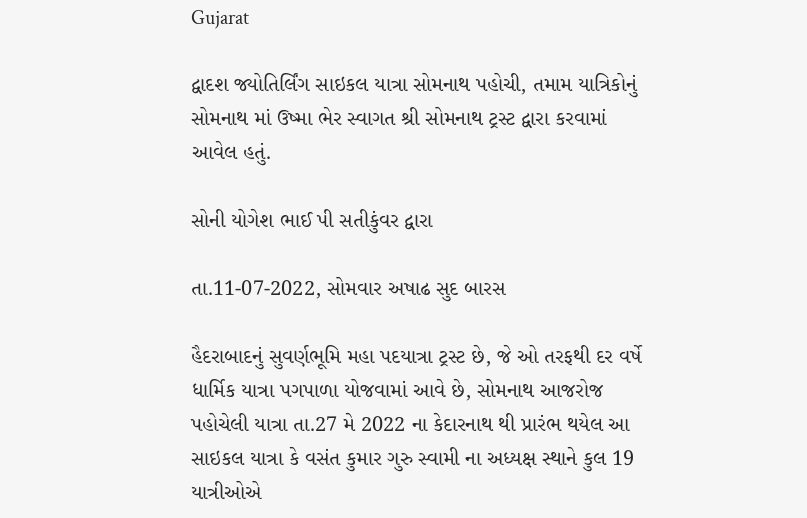Gujarat

દ્વાદશ જ્યોતિર્લિંગ સાઇકલ યાત્રા સોમનાથ પહોચી, તમામ યાત્રિકોનું સોમનાથ માં ઉષ્મા ભેર સ્વાગત શ્રી સોમનાથ ટ્રસ્ટ દ્વારા કરવામાં આવેલ હતું.

સોની યોગેશ ભાઈ પી સતીકુંવર દ્વારા

તા.11-07-2022, સોમવાર અષાઢ સુદ બારસ

હૈદરાબાદનું સુવર્ણભૂમિ મહા પદયાત્રા ટ્રસ્ટ છે, જે ઓ તરફથી દર વર્ષે ધાર્મિક યાત્રા પગપાળા યોજવામાં આવે છે, સોમનાથ આજરોજ પહોચેલી યાત્રા તા.27 મે 2022 ના કેદારનાથ થી પ્રારંભ થયેલ આ સાઇકલ યાત્રા કે વસંત કુમાર ગુરુ સ્વામી ના અધ્યક્ષ સ્થાને કુલ 19 યાત્રીઓએ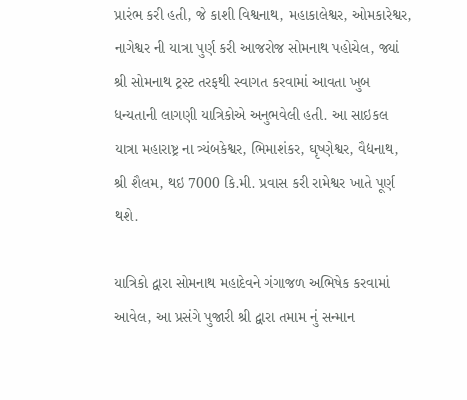પ્રારંભ કરી હતી, જે કાશી વિશ્વનાથ, મહાકાલેશ્વર, ઓમકારેશ્વર, નાગેશ્વર ની યાત્રા પુર્ણ કરી આજરોજ સોમનાથ પહોચેલ, જ્યાં શ્રી સોમનાથ ટ્રસ્ટ તરફથી સ્વાગત કરવામાં આવતા ખુબ ધન્યતાની લાગણી યાત્રિકોએ અનુભવેલી હતી. આ સાઇકલ યાત્રા મહારાષ્ટ્ર ના ત્ર્યંબકેશ્વર, ભિમાશંકર, ઘૃષ્ણેશ્વર, વૈદ્યનાથ, શ્રી શૈલમ, થઇ 7000 કિ.મી. પ્રવાસ કરી રામેશ્વર ખાતે પૂર્ણ થશે.

યાત્રિકો દ્વારા સોમનાથ મહાદેવને ગંગાજળ અભિષેક કરવામાં આવેલ, આ પ્રસંગે પુજારી શ્રી દ્વારા તમામ નું સન્માન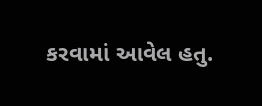કરવામાં આવેલ હતુ.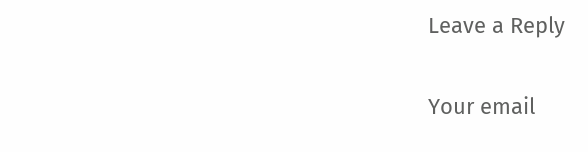Leave a Reply

Your email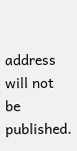address will not be published.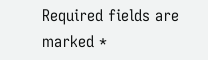Required fields are marked *